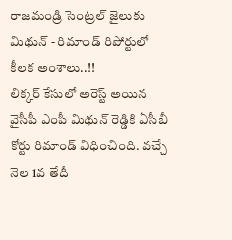రాజమండ్రి సెంట్రల్ జైలుకు మిథున్ - రిమాండ్ రిపోర్టులో కీలక అంశాలు..!!
లిక్కర్ కేసులో అరెస్ట్ అయిన వైసీపీ ఎంపీ మిథున్ రెడ్డికి ఏసీబీ కోర్టు రిమాండ్ విధించింది. వచ్చే నెల 1వ తేదీ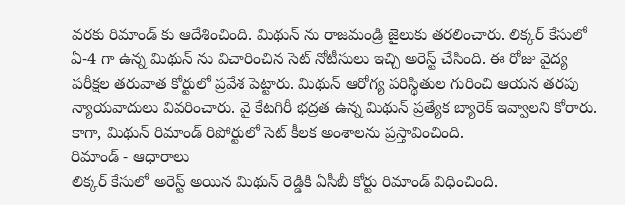వరకు రిమాండ్ కు ఆదేశించింది. మిథున్ ను రాజమండ్రి జైలుకు తరలించారు. లిక్కర్ కేసులో ఏ-4 గా ఉన్న మిథున్ ను విచారించిన సెట్ నోటీసులు ఇచ్చి అరెస్ట్ చేసింది. ఈ రోజు వైద్య పరీక్షల తరువాత కోర్టులో ప్రవేశ పెట్టారు. మిథున్ ఆరోగ్య పరిస్థితుల గురించి ఆయన తరపు న్యాయవాదులు వివరించారు. వై కేటగిరీ భద్రత ఉన్న మిథున్ ప్రత్యేక బ్యారెక్ ఇవ్వాలని కోరారు. కాగా, మిథున్ రిమాండ్ రిపోర్టులో సెట్ కీలక అంశాలను ప్రస్తావించింది.
రిమాండ్ - ఆధారాలు
లిక్కర్ కేసులో అరెస్ట్ అయిన మిథున్ రెడ్డికి ఏసీబీ కోర్టు రిమాండ్ విధించింది.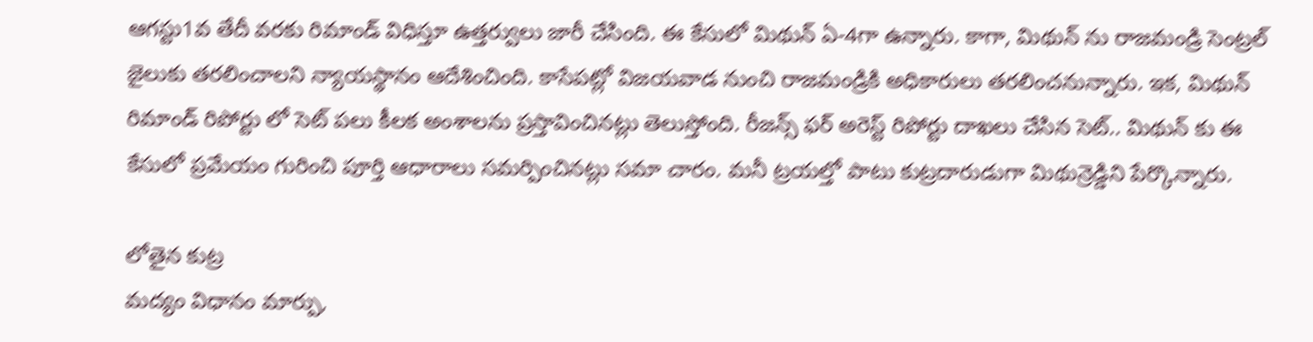ఆగస్టు1వ తేదీ వరకు రిమాండ్ విధిస్తూ ఉత్తర్వులు జారీ చేసింది. ఈ కేసులో మిథున్ ఏ-4గా ఉన్నారు. కాగా, మిథున్ ను రాజమండ్రి సెంట్రల్ జైలుకు తరలించాలని న్యాయస్థానం ఆదేశించింది. కాసేపట్లో విజయవాడ నుంచి రాజమండ్రికి అధికారులు తరలించనున్నారు. ఇక, మిథున్ రిమాండ్ రిపోర్టు లో సెట్ పలు కీలక అంశాలను ప్రస్తావించినట్లు తెలుస్తోంది. రీజన్స్ ఫర్ అరెస్ట్ రిపోర్టు దాఖలు చేసిన సెట్.. మిథున్ కు ఈ కేసులో ప్రమేయం గురించి పూర్తి ఆధారాలు సమర్పించినట్లు సమా చారం. మనీ ట్రయల్తో పాటు కుట్రదారుడుగా మిథున్రెడ్డిని పేర్కొన్నారు.

లోతైన కుట్ర
మద్యం విధానం మార్పు,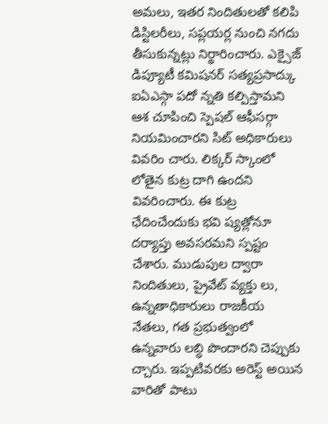అమలు, ఇతర నిందితులతో కలిపి డిస్టిలరీలు, సప్లయర్ల నుంచి నగదు తీసుకున్నట్లు నిర్థారించారు. ఎక్సైజ్ డిప్యూటీ కమిషనర్ సత్యప్రసాద్కు ఐఏఎస్గా పదో న్నతి కల్పిస్తామని ఆశ చూపించి స్పెషల్ ఆఫీసర్గా నియమించారని సిట్ అధికారులు వివరిం చారు. లిక్కర్ స్కాంలో లోతైన కుట్ర దాగి ఉందని వివరించారు. ఈ కుట్ర ఛేదించేందుకు భవి ష్యత్లోనూ దర్యాప్తు అవసరమని స్పష్టం చేశారు. ముడుపుల ద్వారా నిందితులు, ప్రైవేట్ వ్యక్తు లు, ఉన్నతాధికారులు రాజకీయ నేతలు, గత ప్రభుత్వంలో ఉన్నవారు లబ్ధి పొందారని చెప్పుకు చ్చారు. ఇప్పటివరకు అరెస్ట్ అయిన వారితో పాటు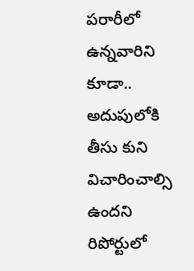పరారీలో ఉన్నవారిని కూడా.. అదుపులోకి తీసు కుని విచారించాల్సి ఉందని రిపోర్టులో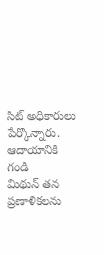సిట్ అధికారులు పేర్కొన్నారు.
ఆదాయానికి గండి
మిథున్ తన ప్రణాళికలను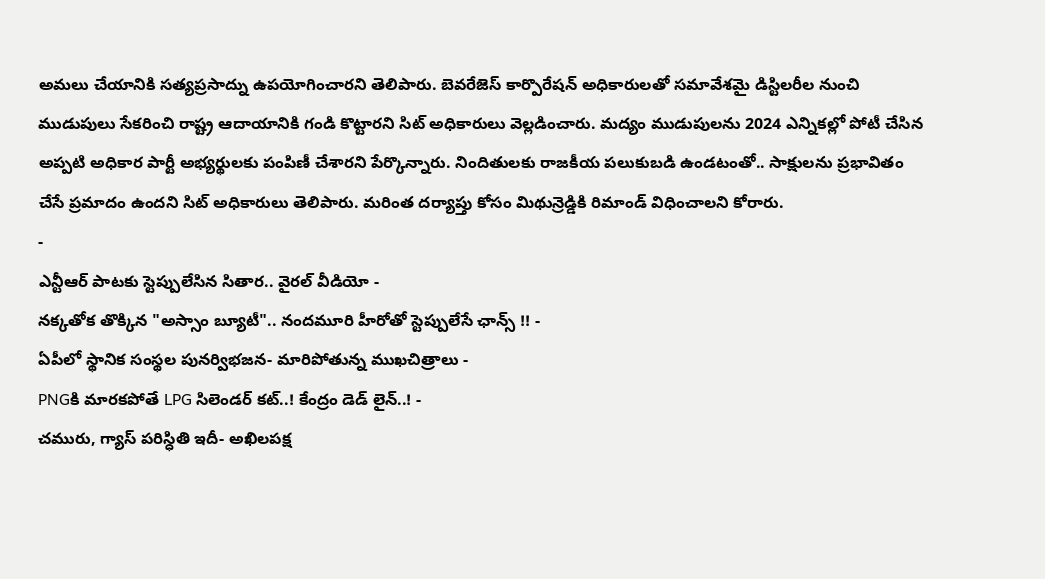అమలు చేయానికి సత్యప్రసాద్ను ఉపయోగించారని తెలిపారు. బెవరేజెస్ కార్పొరేషన్ అధికారులతో సమావేశమై డిస్టిలరీల నుంచి ముడుపులు సేకరించి రాష్ట్ర ఆదాయానికి గండి కొట్టారని సిట్ అధికారులు వెల్లడించారు. మద్యం ముడుపులను 2024 ఎన్నికల్లో పోటీ చేసిన అప్పటి అధికార పార్టీ అభ్యర్థులకు పంపిణీ చేశారని పేర్కొన్నారు. నిందితులకు రాజకీయ పలుకుబడి ఉండటంతో.. సాక్షులను ప్రభావితం చేసే ప్రమాదం ఉందని సిట్ అధికారులు తెలిపారు. మరింత దర్యాప్తు కోసం మిథున్రెడ్డికి రిమాండ్ విధించాలని కోరారు.
-
ఎన్టీఆర్ పాటకు స్టెప్పులేసిన సితార.. వైరల్ వీడియో -
నక్కతోక తొక్కిన "అస్సాం బ్యూటీ".. నందమూరి హీరోతో స్టెప్పులేసే ఛాన్స్ !! -
ఏపీలో స్థానిక సంస్థల పునర్విభజన- మారిపోతున్న ముఖచిత్రాలు -
PNGకి మారకపోతే LPG సిలెండర్ కట్..! కేంద్రం డెడ్ లైన్..! -
చమురు, గ్యాస్ పరిస్ధితి ఇదీ- అఖిలపక్ష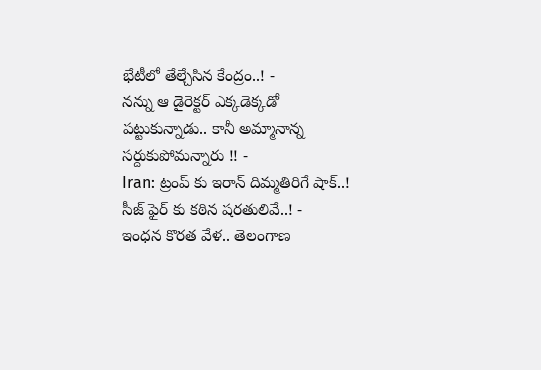భేటీలో తేల్చేసిన కేంద్రం..! -
నన్ను ఆ డైరెక్టర్ ఎక్కడెక్కడో పట్టుకున్నాడు.. కానీ అమ్మానాన్న సర్దుకుపోమన్నారు !! -
Iran: ట్రంప్ కు ఇరాన్ దిమ్మతిరిగే షాక్..! సీజ్ ఫైర్ కు కఠిన షరతులివే..! -
ఇంధన కొరత వేళ.. తెలంగాణ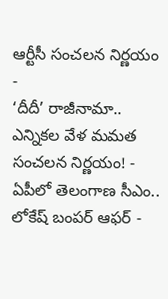ఆర్టీసీ సంచలన నిర్ణయం -
‘దీదీ’ రాజీనామా.. ఎన్నికల వేళ మమత సంచలన నిర్ణయం! -
ఏపీలో తెలంగాణ సీఎం.. లోకేష్ బంపర్ ఆఫర్ -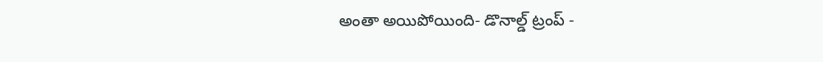అంతా అయిపోయింది- డొనాల్డ్ ట్రంప్ -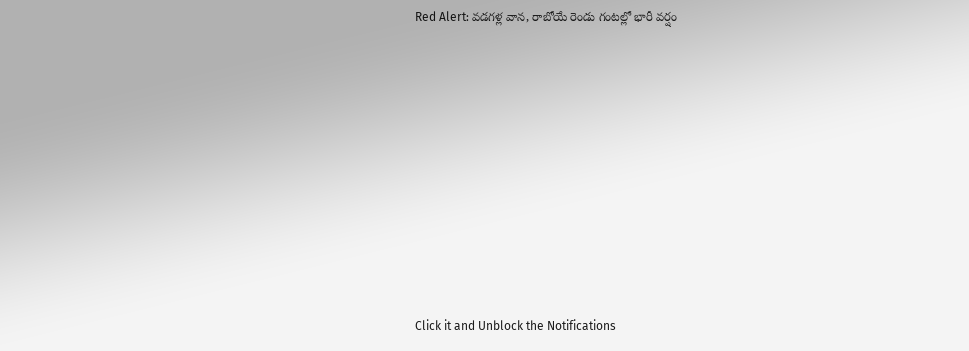Red Alert: వడగళ్ల వాన, రాబోయే రెండు గంటల్లో భారీ వర్షం












Click it and Unblock the Notifications